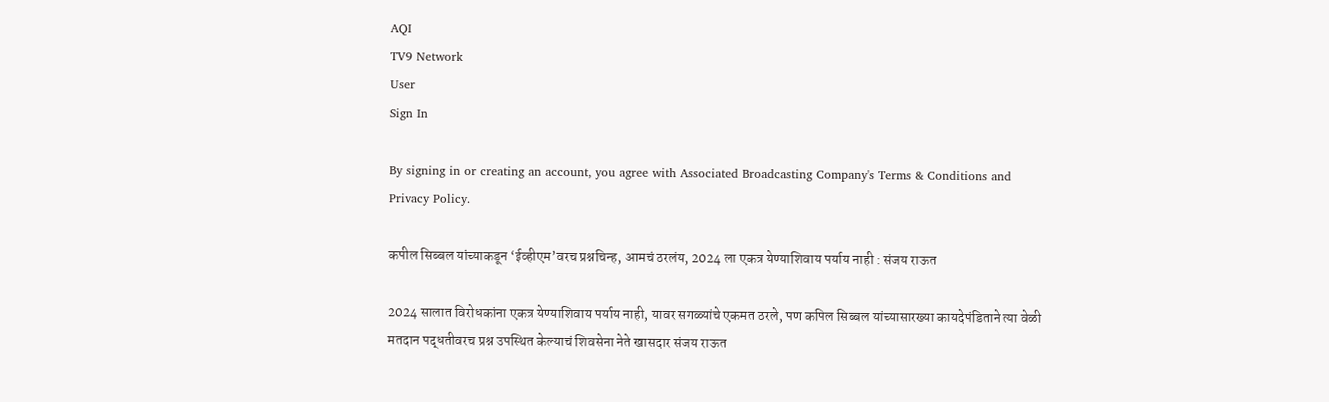AQI
TV9 Network
User
Sign In

By signing in or creating an account, you agree with Associated Broadcasting Company's Terms & Conditions and Privacy Policy.

कपील सिब्बल यांच्याकडून ‘ईव्हीएम’वरच प्रश्नचिन्ह, आमचं ठरलंय, 2024 ला एकत्र येण्याशिवाय पर्याय नाही : संजय राऊत

2024 सालात विरोधकांना एकत्र येण्याशिवाय पर्याय नाही, यावर सगळ्यांचे एकमत ठरले, पण कपिल सिब्बल यांच्यासारख्या कायदेपंडिताने त्या वेळी मतदान पद्धतीवरच प्रश्न उपस्थित केल्याचं शिवसेना नेते खासदार संजय राऊत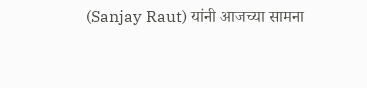(Sanjay Raut) यांनी आजच्या सामना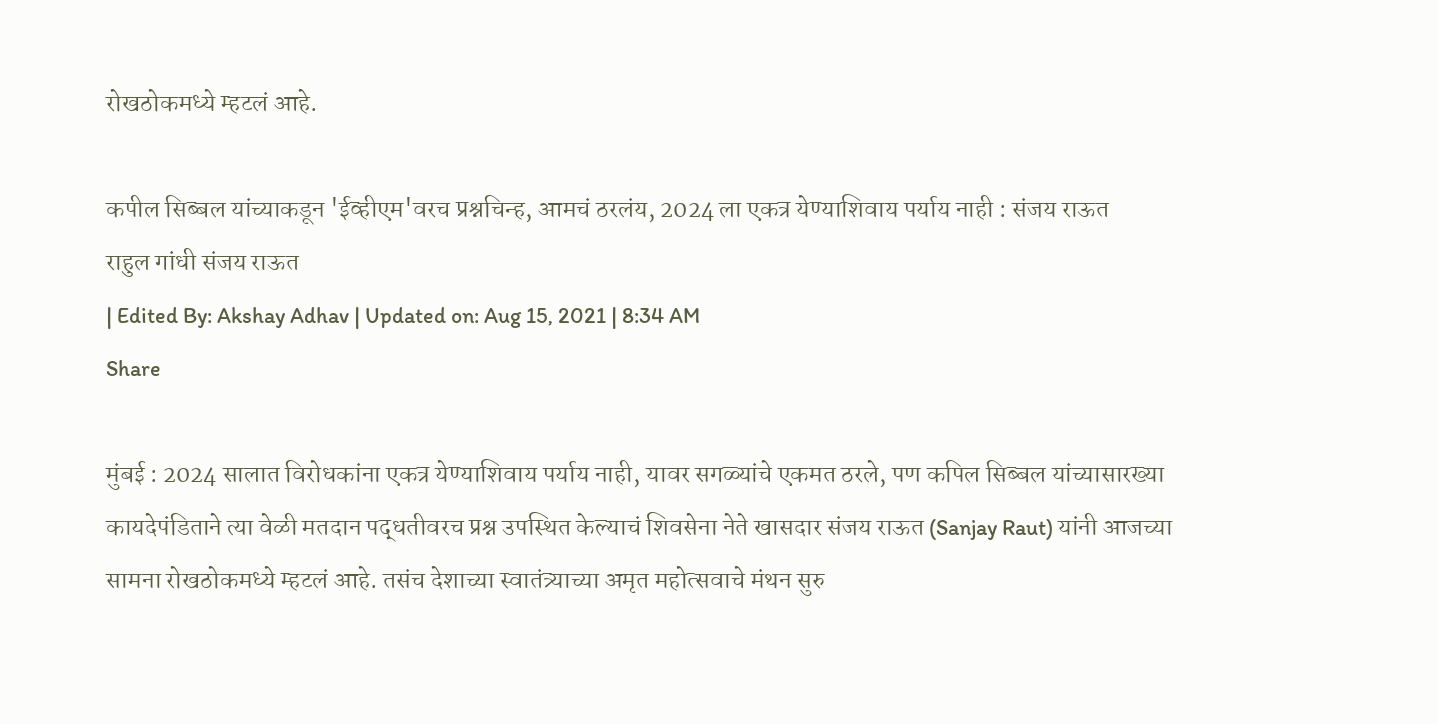रोखठोकमध्ये म्हटलं आहे.

कपील सिब्बल यांच्याकडून 'ईव्हीएम'वरच प्रश्नचिन्ह, आमचं ठरलंय, 2024 ला एकत्र येण्याशिवाय पर्याय नाही : संजय राऊत
राहुल गांधी संजय राऊत
| Edited By: Akshay Adhav | Updated on: Aug 15, 2021 | 8:34 AM
Share

मुंबई : 2024 सालात विरोधकांना एकत्र येण्याशिवाय पर्याय नाही, यावर सगळ्यांचे एकमत ठरले, पण कपिल सिब्बल यांच्यासारख्या कायदेपंडिताने त्या वेळी मतदान पद्धतीवरच प्रश्न उपस्थित केल्याचं शिवसेना नेते खासदार संजय राऊत (Sanjay Raut) यांनी आजच्या सामना रोखठोकमध्ये म्हटलं आहे. तसंच देशाच्या स्वातंत्र्याच्या अमृत महोत्सवाचे मंथन सुरु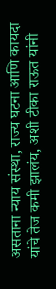असताना न्याय संस्था, राज्य घटना आणि कायदा यांचे तेज कमी झालंय, अशी टीका राऊत यांनी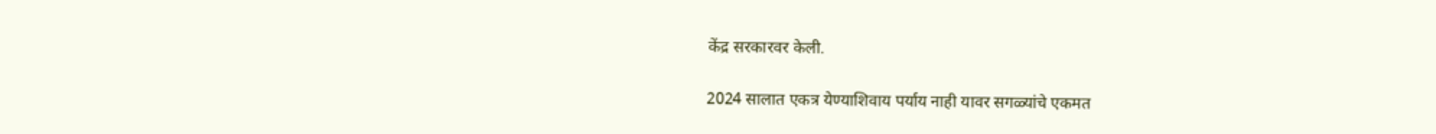केंद्र सरकारवर केली.

2024 सालात एकत्र येण्याशिवाय पर्याय नाही यावर सगळ्यांचे एकमत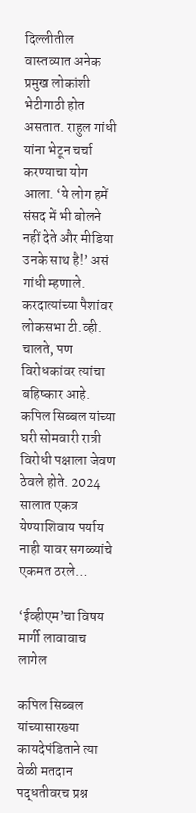दिल्लीतील वास्तव्यात अनेक प्रमुख लोकांशी भेटीगाठी होत असतात. राहुल गांधी यांना भेटून चर्चा करण्याचा योग आला. ‘ये लोग हमें संसद में भी बोलने नहीं देते और मीडिया उनके साथ है!’ असं गांधी म्हणाले. करदात्यांच्या पैशांवर लोकसभा टी.व्ही. चालते, पण विरोधकांवर त्यांचा बहिष्कार आहे. कपिल सिब्बल यांच्या घरी सोमवारी रात्री विरोधी पक्षाला जेवण ठेवले होते. 2024 सालात एकत्र येण्याशिवाय पर्याय नाही यावर सगळ्यांचे एकमत ठरले…

‘ईव्हीएम’चा विषय मार्गी लावावाच लागेल

कपिल सिब्बल यांच्यासारख्या कायदेपंडिताने त्या वेळी मतदान पद्धतीवरच प्रश्न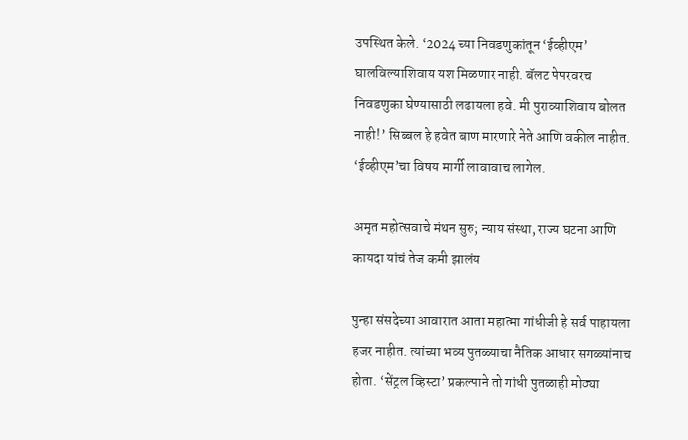उपस्थित केले. ‘2024 च्या निवडणुकांतून ‘ईव्हीएम’ घालविल्याशिवाय यश मिळणार नाही. बॅलट पेपरवरच निवडणुका घेण्यासाठी लढायला हवे. मी पुराव्याशिवाय बोलत नाही!’ सिब्बल हे हवेत बाण मारणारे नेते आणि वकील नाहीत. ‘ईव्हीएम’चा विषय मार्गी लावावाच लागेल.

अमृत महोत्सवाचे मंथन सुरु; न्याय संस्था, राज्य घटना आणि कायदा यांचं तेज कमी झालंय

पुन्हा संसदेच्या आवारात आता महात्मा गांधीजी हे सर्व पाहायला हजर नाहीत. त्यांच्या भव्य पुतळ्याचा नैतिक आधार सगळ्यांनाच होता. ‘सेंट्रल व्हिस्टा’ प्रकल्पाने तो गांधी पुतळाही मोठ्या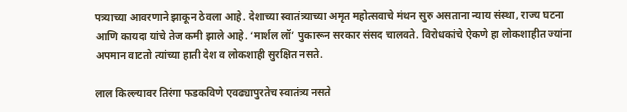पत्र्याच्या आवरणाने झाकून ठेवला आहे. देशाच्या स्वातंत्र्याच्या अमृत महोत्सवाचे मंथन सुरु असताना न्याय संस्था, राज्य घटना आणि कायदा यांचे तेज कमी झाले आहे. ‘मार्शल लॉ’ पुकारून सरकार संसद चालवते. विरोधकांचे ऐकणे हा लोकशाहीत ज्यांना अपमान वाटतो त्यांच्या हाती देश व लोकशाही सुरक्षित नसते.

लाल किल्ल्यावर तिरंगा फडकविणे एवढ्यापुरतेच स्वातंत्र्य नसते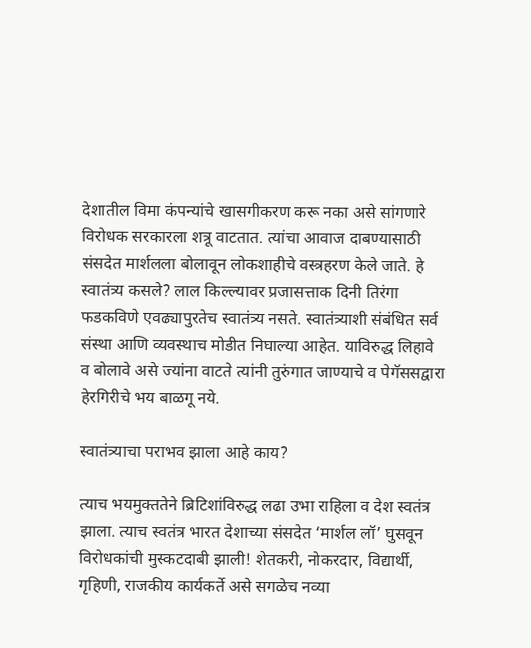देशातील विमा कंपन्यांचे खासगीकरण करू नका असे सांगणारे विरोधक सरकारला शत्रू वाटतात. त्यांचा आवाज दाबण्यासाठी संसदेत मार्शलला बोलावून लोकशाहीचे वस्त्रहरण केले जाते. हे स्वातंत्र्य कसले? लाल किल्ल्यावर प्रजासत्ताक दिनी तिरंगा फडकविणे एवढ्यापुरतेच स्वातंत्र्य नसते. स्वातंत्र्याशी संबंधित सर्व संस्था आणि व्यवस्थाच मोडीत निघाल्या आहेत. याविरुद्ध लिहावे व बोलावे असे ज्यांना वाटते त्यांनी तुरुंगात जाण्याचे व पेगॅससद्वारा हेरगिरीचे भय बाळगू नये.

स्वातंत्र्याचा पराभव झाला आहे काय?

त्याच भयमुक्ततेने ब्रिटिशांविरुद्ध लढा उभा राहिला व देश स्वतंत्र झाला. त्याच स्वतंत्र भारत देशाच्या संसदेत ‘मार्शल लॉ’ घुसवून विरोधकांची मुस्कटदाबी झाली! शेतकरी, नोकरदार, विद्यार्थी, गृहिणी, राजकीय कार्यकर्ते असे सगळेच नव्या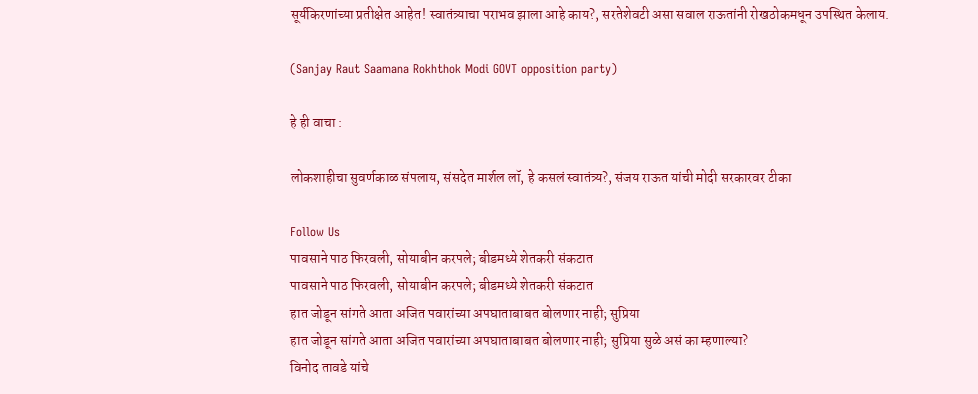सूर्यकिरणांच्या प्रतीक्षेत आहेत! स्वातंत्र्याचा पराभव झाला आहे काय?, सरतेशेवटी असा सवाल राऊतांनी रोखठोकमधून उपस्थित केलाय.

(Sanjay Raut Saamana Rokhthok Modi GOVT opposition party)

हे ही वाचा :

लोकशाहीचा सुवर्णकाळ संपलाय, संसदेत मार्शल लॉ, हे कसलं स्वातंत्र्य?, संजय राऊत यांची मोदी सरकारवर टीका

Follow Us
पावसाने पाठ फिरवली, सोयाबीन करपले; बीडमध्ये शेतकरी संकटात
पावसाने पाठ फिरवली, सोयाबीन करपले; बीडमध्ये शेतकरी संकटात
हात जोडून सांगते आता अजित पवारांच्या अपघाताबाबत बोलणार नाही; सुप्रिया
हात जोडून सांगते आता अजित पवारांच्या अपघाताबाबत बोलणार नाही; सुप्रिया सुळे असं का म्हणाल्या?
विनोद तावडे यांचे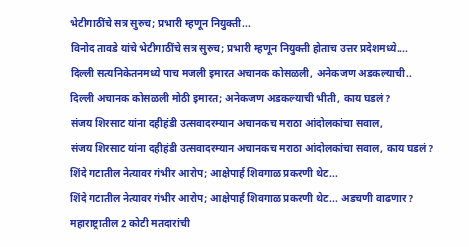भेटीगाठींचे सत्र सुरुच; प्रभारी म्हणून नियुक्ती...
विनोद तावडे यांचे भेटीगाठींचे सत्र सुरुच; प्रभारी म्हणून नियुक्ती होताच उत्तर प्रदेशमध्ये....
दिल्ली सत्यनिकेतनमध्ये पाच मजली इमारत अचानक कोसळली, अनेकजण अडकल्याची..
दिल्ली अचानक कोसळली मोठी इमारत; अनेकजण अडकल्याची भीती, काय घडलं?
संजय शिरसाट यांना दहीहंडी उत्सवादरम्यान अचानकच मराठा आंदोलकांचा सवाल,
संजय शिरसाट यांना दहीहंडी उत्सवादरम्यान अचानकच मराठा आंदोलकांचा सवाल, काय घडलं?
शिंदे गटातील नेत्यावर गंभीर आरोप; आक्षेपार्ह शिवगाळ प्रकरणी थेट...
शिंदे गटातील नेत्यावर गंभीर आरोप; आक्षेपार्ह शिवगाळ प्रकरणी थेट... अडचणी वाढणार?
महाराष्ट्रातील 2 कोटी मतदारांची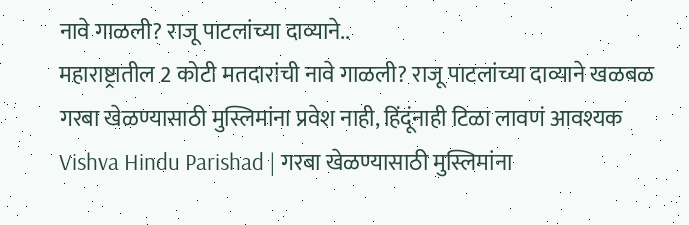नावे गाळली? राजू पाटलांच्या दाव्याने..
महाराष्ट्रातील 2 कोटी मतदारांची नावे गाळली? राजू पाटलांच्या दाव्याने खळबळ
गरबा खेळण्यासाठी मुस्लिमांना प्रवेश नाही, हिंदूंनाही टिळा लावणं आवश्यक
Vishva Hindu Parishad | गरबा खेळण्यासाठी मुस्लिमांना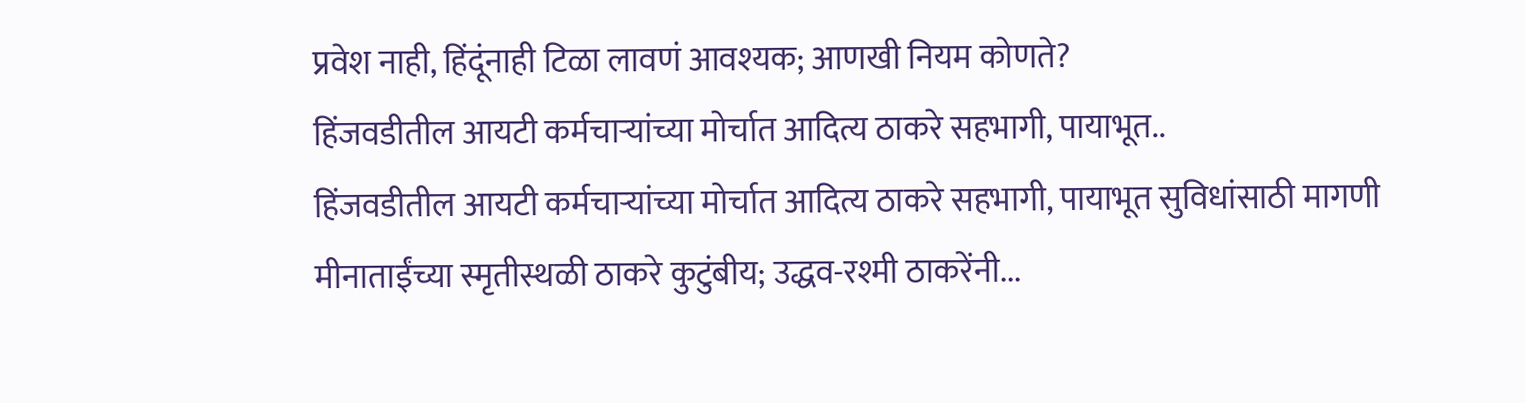प्रवेश नाही, हिंदूंनाही टिळा लावणं आवश्यक; आणखी नियम कोणते?
हिंजवडीतील आयटी कर्मचाऱ्यांच्या मोर्चात आदित्य ठाकरे सहभागी, पायाभूत..
हिंजवडीतील आयटी कर्मचाऱ्यांच्या मोर्चात आदित्य ठाकरे सहभागी, पायाभूत सुविधांसाठी मागणी
मीनाताईंच्या स्मृतीस्थळी ठाकरे कुटुंबीय; उद्धव-रश्मी ठाकरेंनी...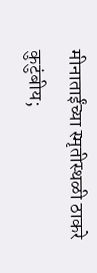मीनाताईंच्या स्मृतीस्थळी ठाकरे कुटुंबीय;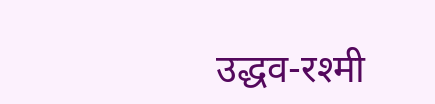उद्धव-रश्मी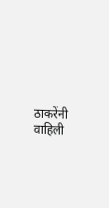ठाकरेंनी वाहिली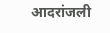आदरांजली